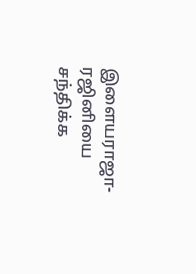இளையராஜா-ரஜினியை சந்திக்க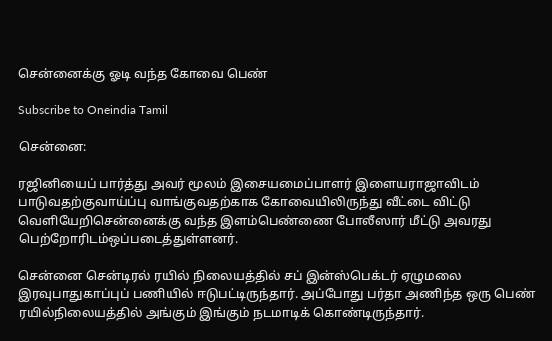சென்னைக்கு ஓடி வந்த கோவை பெண்

Subscribe to Oneindia Tamil

சென்னை:

ரஜினியைப் பார்த்து அவர் மூலம் இசையமைப்பாளர் இளையராஜாவிடம் பாடுவதற்குவாய்ப்பு வாங்குவதற்காக கோவையிலிருந்து வீட்டை விட்டு வெளியேறிசென்னைக்கு வந்த இளம்பெண்ணை போலீஸார் மீட்டு அவரது பெற்றோரிடம்ஒப்படைத்துள்ளனர்.

சென்னை சென்டிரல் ரயில் நிலையத்தில் சப் இன்ஸ்பெக்டர் ஏழுமலை இரவுபாதுகாப்புப் பணியில் ஈடுபட்டிருந்தார். அப்போது பர்தா அணிந்த ஒரு பெண் ரயில்நிலையத்தில் அங்கும் இங்கும் நடமாடிக் கொண்டிருந்தார்.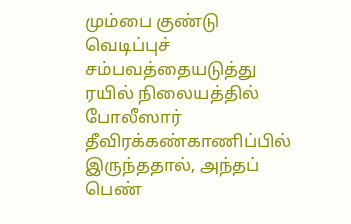மும்பை குண்டு வெடிப்புச் சம்பவத்தையடுத்து ரயில் நிலையத்தில் போலீஸார் தீவிரக்கண்காணிப்பில் இருந்ததால், அந்தப் பெண்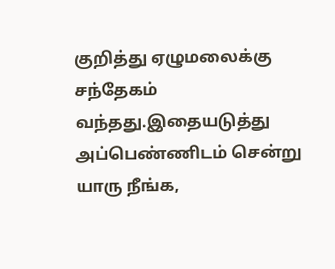குறித்து ஏழுமலைக்கு சந்தேகம் வந்தது.இதையடுத்து அப்பெண்ணிடம் சென்று யாரு நீங்க,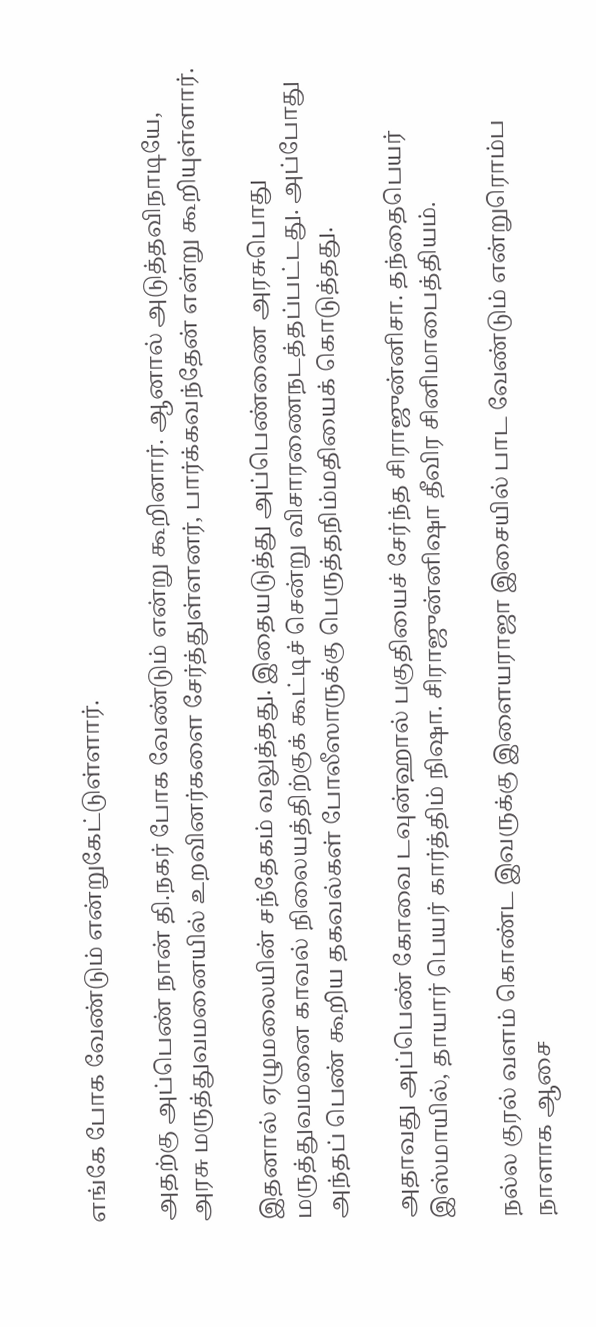எங்கே போக வேண்டும் என்றுகேட்டுள்ளார்.

அதற்கு அப்பெண் நான் தி.நகர் போக வேண்டும் என்று கூறினார். ஆனால் அடுத்தவிநாடியே, அரசு மருத்துவமனையில் உறவினர்களை சேர்த்துள்ளனர், பார்க்கவந்தேன் என்று கூறியுள்ளார்.

இதனால் ஏழுமலையின் சந்தேகம் வலுத்தது. இதையடுத்து அப்பெண்ணை அரசுபொது மருத்துவமனை காவல் நிலையத்திற்குக் கூட்டிச் சென்று விசாரணைநடத்தப்பட்டது. அப்போது அந்தப் பெண் கூறிய தகவல்கள் போலீஸாருக்கு பெருத்தநிம்மதியைக் கொடுத்தது.

அதாவது அப்பெண் கோவை டவுன்ஹால் பகுதியைச் சேர்ந்த சிராஜுன்னிசா. தந்தைபெயர் இஸ்மாயில், தாயார் பெயர் கார்த்திம் நிஷா. சிராஜுன்னிஷா தீவிர சினிமாபைத்தியம்.

நல்ல குரல் வளம் கொண்ட இவருக்கு இளையராஜா இசையில் பாட வேண்டும் என்றுரொம்ப நாளாக ஆசை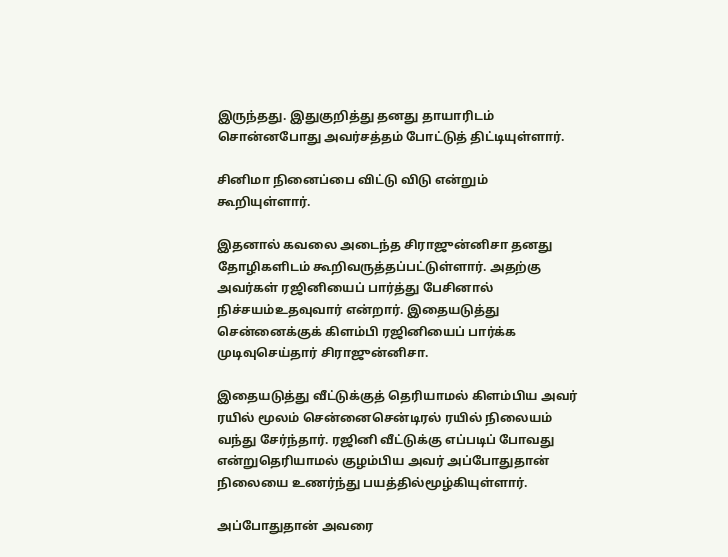இருந்தது. இதுகுறித்து தனது தாயாரிடம் சொன்னபோது அவர்சத்தம் போட்டுத் திட்டியுள்ளார்.

சினிமா நினைப்பை விட்டு விடு என்றும் கூறியுள்ளார்.

இதனால் கவலை அடைந்த சிராஜுன்னிசா தனது தோழிகளிடம் கூறிவருத்தப்பட்டுள்ளார். அதற்கு அவர்கள் ரஜினியைப் பார்த்து பேசினால் நிச்சயம்உதவுவார் என்றார். இதையடுத்து சென்னைக்குக் கிளம்பி ரஜினியைப் பார்க்க முடிவுசெய்தார் சிராஜுன்னிசா.

இதையடுத்து வீட்டுக்குத் தெரியாமல் கிளம்பிய அவர் ரயில் மூலம் சென்னைசென்டிரல் ரயில் நிலையம் வந்து சேர்ந்தார். ரஜினி வீட்டுக்கு எப்படிப் போவது என்றுதெரியாமல் குழம்பிய அவர் அப்போதுதான் நிலையை உணர்ந்து பயத்தில்மூழ்கியுள்ளார்.

அப்போதுதான் அவரை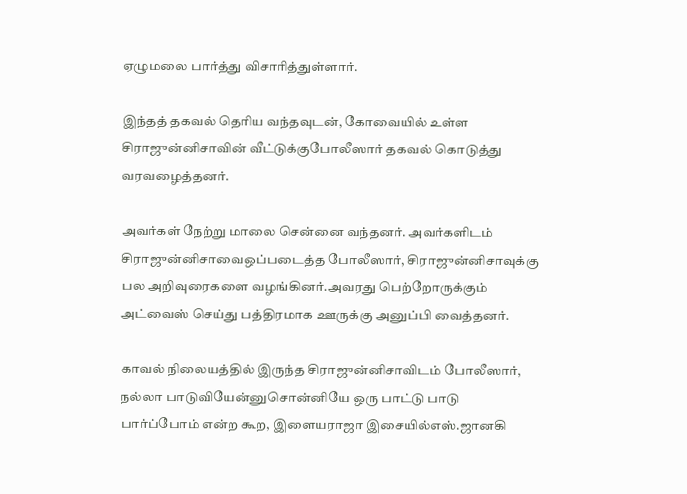ஏழுமலை பார்த்து விசாரித்துள்ளார்.

இந்தத் தகவல் தெரிய வந்தவுடன், கோவையில் உள்ள சிராஜுன்னிசாவின் வீட்டுக்குபோலீஸார் தகவல் கொடுத்து வரவழைத்தனர்.

அவர்கள் நேற்று மாலை சென்னை வந்தனர். அவர்களிடம் சிராஜுன்னிசாவைஒப்படைத்த போலீஸார், சிராஜுன்னிசாவுக்கு பல அறிவுரைகளை வழங்கினர்.அவரது பெற்றோருக்கும் அட்வைஸ் செய்து பத்திரமாக ஊருக்கு அனுப்பி வைத்தனர்.

காவல் நிலையத்தில் இருந்த சிராஜுன்னிசாவிடம் போலீஸார், நல்லா பாடுவியேன்னுசொன்னியே ஒரு பாட்டு பாடு பார்ப்போம் என்ற கூற, இளையராஜா இசையில்எஸ்.ஜானகி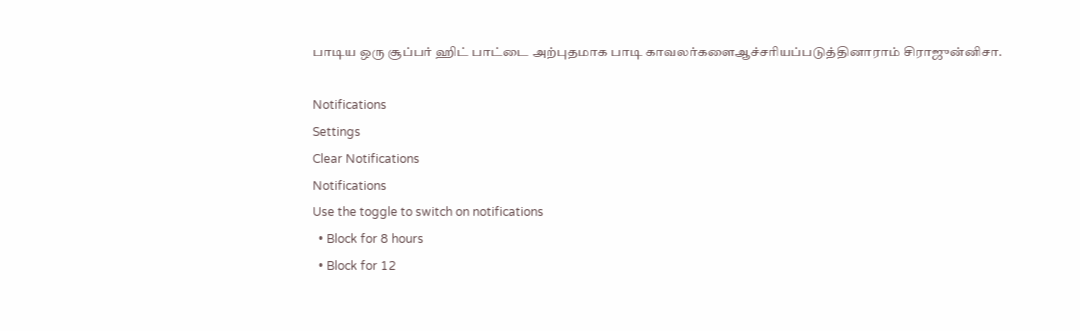பாடிய ஒரு சூப்பர் ஹிட் பாட்டை அற்புதமாக பாடி காவலர்களைஆச்சரியப்படுத்தினாராம் சிராஜுன்னிசா.

Notifications
Settings
Clear Notifications
Notifications
Use the toggle to switch on notifications
  • Block for 8 hours
  • Block for 12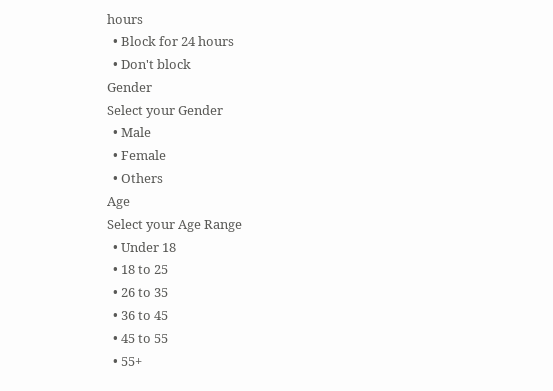hours
  • Block for 24 hours
  • Don't block
Gender
Select your Gender
  • Male
  • Female
  • Others
Age
Select your Age Range
  • Under 18
  • 18 to 25
  • 26 to 35
  • 36 to 45
  • 45 to 55
  • 55+